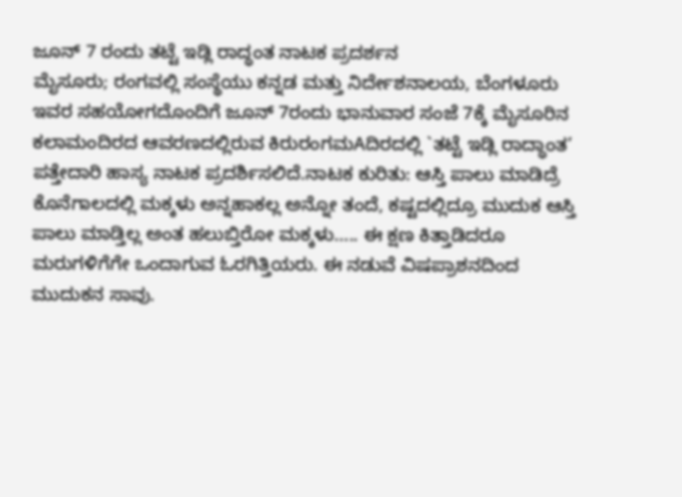ಜೂನ್ 7 ರಂದು ತಟ್ಟೆ ಇಡ್ಲಿ ರಾದ್ಧಂತ ನಾಟಕ ಪ್ರದರ್ಶನ
ಮೈಸೂರು; ರಂಗವಲ್ಲಿ ಸಂಸ್ಥೆಯು ಕನ್ನಡ ಮತ್ತು ನಿರ್ದೇಶನಾಲಯ, ಬೆಂಗಳೂರು ಇವರ ಸಹಯೋಗದೊಂದಿಗೆ ಜೂನ್ 7ರಂದು ಭಾನುವಾರ ಸಂಜೆ 7ಕ್ಕೆ ಮೈಸೂರಿನ ಕಲಾಮಂದಿರದ ಆವರಣದಲ್ಲಿರುವ ಕಿರುರಂಗಮAದಿರದಲ್ಲಿ `ತಟ್ಟೆ ಇಡ್ಲಿ ರಾದ್ಧಾಂತ’ ಪತ್ತೇದಾರಿ ಹಾಸ್ಯ ನಾಟಕ ಪ್ರದರ್ಶಿಸಲಿದೆ.ನಾಟಕ ಕುರಿತು: ಆಸ್ತಿ ಪಾಲು ಮಾಡಿದ್ರೆ ಕೊನೆಗಾಲದಲ್ಲಿ ಮಕ್ಕಳು ಅನ್ನಹಾಕಲ್ಲ ಅನ್ನೋ ತಂದೆ, ಕಷ್ಟದಲ್ಲಿದ್ರೂ ಮುದುಕ ಆಸ್ತಿ ಪಾಲು ಮಾಡ್ತಿಲ್ಲ ಅಂತ ಹಲುಬ್ತಿರೋ ಮಕ್ಕಳು….. ಈ ಕ್ಷಣ ಕಿತ್ತಾಡಿದರೂ ಮರುಗಳಿಗೆಗೇ ಒಂದಾಗುವ ಓರಗಿತ್ತಿಯರು. ಈ ನಡುವೆ ವಿಷಪ್ರಾಶನದಿಂದ ಮುದುಕನ ಸಾವು.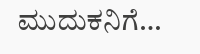ಮುದುಕನಿಗೆ…